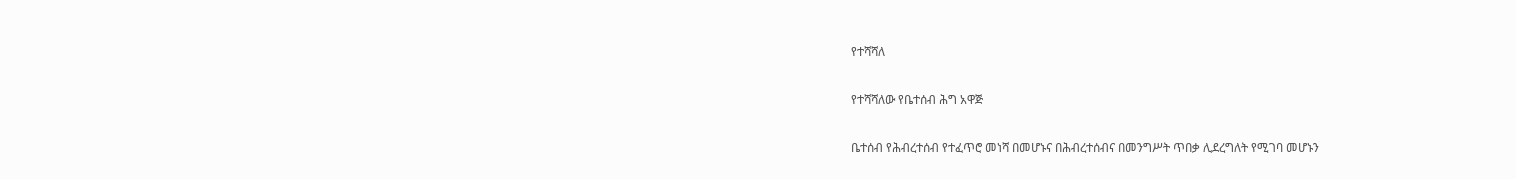የተሻሻለ

የተሻሻለው የቤተሰብ ሕግ አዋጅ

ቤተሰብ የሕብረተሰብ የተፈጥሮ መነሻ በመሆኑና በሕብረተሰብና በመንግሥት ጥበቃ ሊደረግለት የሚገባ መሆኑን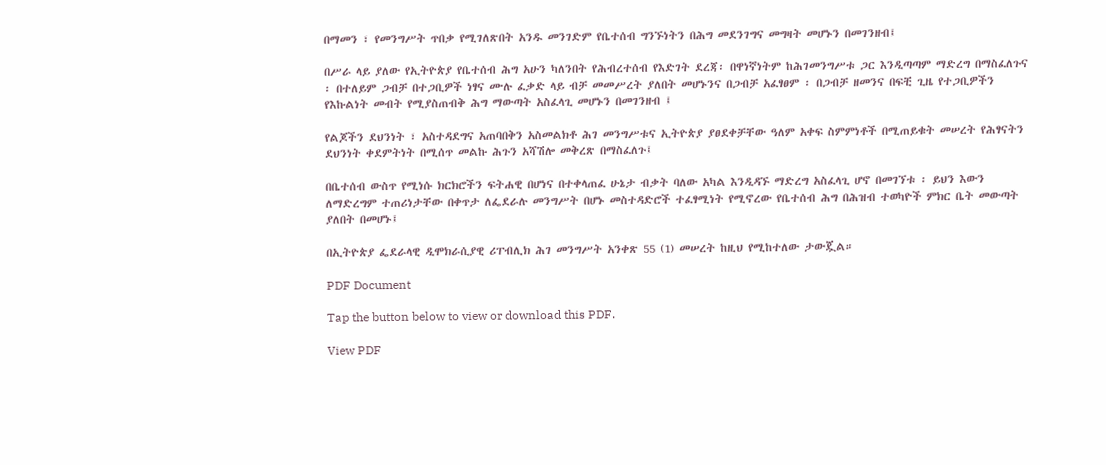በማመን ፣ የመንግሥት ጥበቃ የሚገለጽበት አንዱ መንገድም የቤተሰብ ግንኙነትን በሕግ መደንገግና መግዛት መሆኑን በመገንዘብ፤

በሥራ ላይ ያለው የኢትዮጵያ የቤተሰብ ሕግ አሁን ካለንበት የሕብረተሰብ የእድገት ደረጃ፡ በዋነኛነትም ከሕገመንግሥቱ ጋር እንዲጣጣም ማድረግ በማስፈለጉና ፡ በተለይም ጋብቻ በተጋቢዎች ነፃና ሙሉ ፈቃድ ላይ ብቻ መመሥረት ያለበት መሆኑንና በጋብቻ አፈፃፀም ፡ በጋብቻ ዘመንና በፍቺ ጊዜ የተጋቢዎችን የእኩልነት መብት የሚያስጠብቅ ሕግ ማውጣት አስፈላጊ መሆኑን በመገንዘብ ፤

የልጆችን ደህንነት ፣ አስተዳደግና አጠባበቅን አስመልክቶ ሕገ መንግሥቱና ኢትዮጵያ ያፀደቀቻቸው ዓለም አቀፍ ስምምነቶች በሚጠይቁት መሠረት የሕፃናትን ደህንነት ቀደምትነት በሚሰጥ መልኩ ሕጉን አሻሽሎ መቅረጽ በማስፈለጉ፤

በቤተሰብ ውስጥ የሚነሱ ክርክሮችን ፍትሐዊ በሆነና በተቀላጠፈ ሁኔታ ብቃት ባለው አካል እንዲዳኙ ማድረግ አስፈላጊ ሆኖ በመገኘቱ ፡ ይህን እውን ለማድረግም ተጠሪነታቸው በቀጥታ ለፌደራሉ መንግሥት በሆኑ መስተዳድሮች ተፈፃሚነት የሚኖረው የቤተሰብ ሕግ በሕዝብ ተወካዮች ምክር ቤት መውጣት ያለበት በመሆኑ፤

በኢትዮጵያ ፌደራላዊ ዲሞክራሲያዊ ሪፐብሊክ ሕገ መንግሥት አንቀጽ 55 (1) መሠረት ከዚህ የሚከተለው ታውጇል።

PDF Document

Tap the button below to view or download this PDF.

View PDF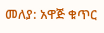መለያ: አዋጅ ቁጥር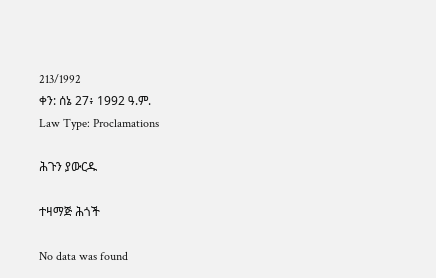213/1992
ቀን: ሰኔ 27፥ 1992 ዓ.ም.
Law Type: Proclamations

ሕጉን ያውርዱ

ተዛማጅ ሕጎች

No data was found